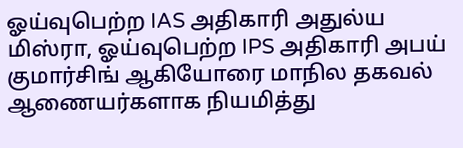ஓய்வுபெற்ற IAS அதிகாரி அதுல்ய மிஸ்ரா, ஓய்வுபெற்ற IPS அதிகாரி அபய் குமார்சிங் ஆகியோரை மாநில தகவல் ஆணையர்களாக நியமித்து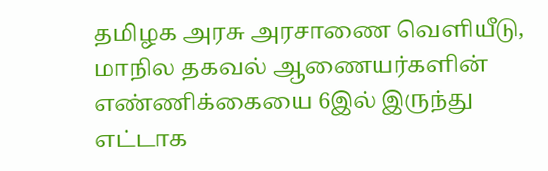தமிழக அரசு அரசாணை வெளியீடு, மாநில தகவல் ஆணையர்களின் எண்ணிக்கையை 6இல் இருந்து எட்டாக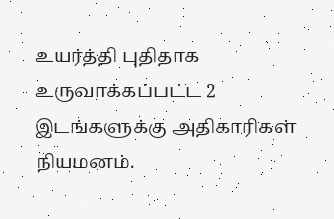உயர்த்தி புதிதாக உருவாக்கப்பட்ட 2 இடங்களுக்கு அதிகாரிகள் நியமனம்.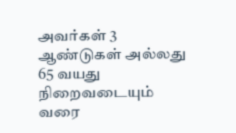அவர்கள் 3 ஆண்டுகள் அல்லது 65 வயது நிறைவடையும் வரை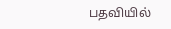பதவியில்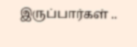இருப்பார்கள் ..